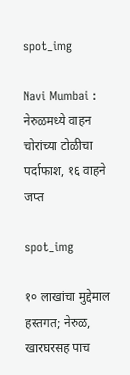spot_img

Navi Mumbai : नेरुळमध्ये वाहन चोरांच्या टोळीचा पर्दाफाश, १६ वाहने जप्त

spot_img

१० लाखांचा मुद्देमाल हस्तगत; नेरुळ, खारघरसह पाच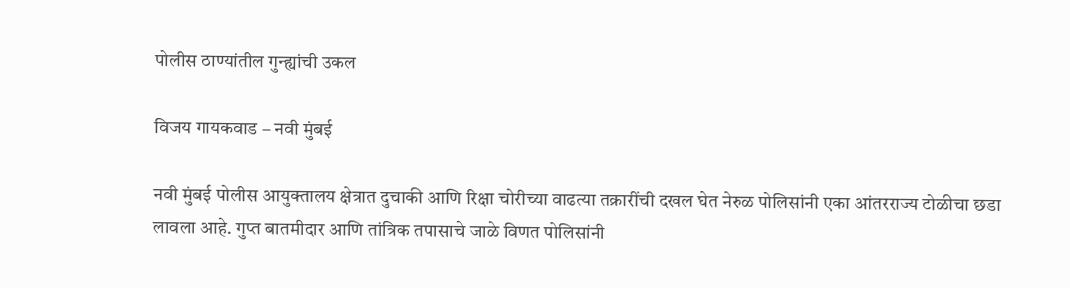पोलीस ठाण्यांतील गुन्ह्यांची उकल

विजय गायकवाड – नवी मुंबई

नवी मुंबई पोलीस आयुक्तालय क्षेत्रात दुचाकी आणि रिक्षा चोरीच्या वाढत्या तक्रारींची दखल घेत नेरुळ पोलिसांनी एका आंतरराज्य टोळीचा छडा लावला आहे. गुप्त बातमीदार आणि तांत्रिक तपासाचे जाळे विणत पोलिसांनी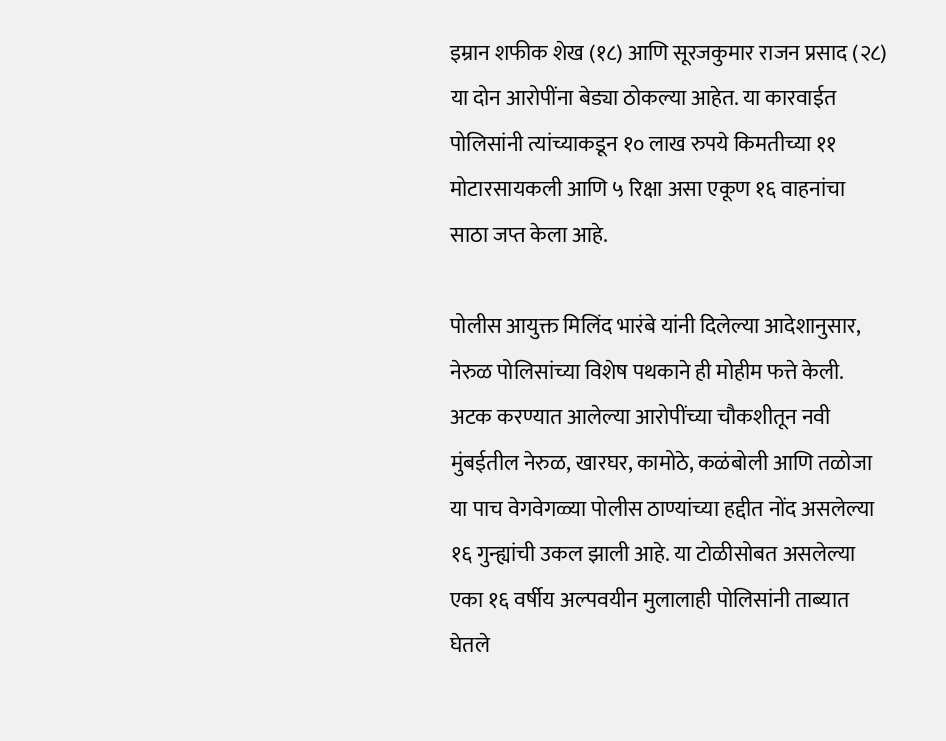इम्रान शफीक शेख (१८) आणि सूरजकुमार राजन प्रसाद (२८) या दोन आरोपींना बेड्या ठोकल्या आहेत. या कारवाईत पोलिसांनी त्यांच्याकडून १० लाख रुपये किमतीच्या ११ मोटारसायकली आणि ५ रिक्षा असा एकूण १६ वाहनांचा साठा जप्त केला आहे.

पोलीस आयुक्त मिलिंद भारंबे यांनी दिलेल्या आदेशानुसार, नेरुळ पोलिसांच्या विशेष पथकाने ही मोहीम फत्ते केली. अटक करण्यात आलेल्या आरोपींच्या चौकशीतून नवी मुंबईतील नेरुळ, खारघर, कामोठे, कळंबोली आणि तळोजा या पाच वेगवेगळ्या पोलीस ठाण्यांच्या हद्दीत नोंद असलेल्या १६ गुन्ह्यांची उकल झाली आहे. या टोळीसोबत असलेल्या एका १६ वर्षीय अल्पवयीन मुलालाही पोलिसांनी ताब्यात घेतले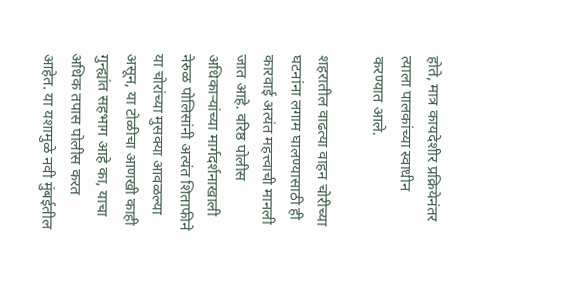होते, मात्र कायदेशीर प्रक्रियेनंतर त्याला पालकांच्या स्वाधीन करण्यात आले.

शहरातील वाढत्या वाहन चोरीच्या घटनांना लगाम घालण्यासाठी ही कारवाई अत्यंत महत्त्वाची मानली जात आहे. वरिष्ठ पोलीस अधिकाऱ्यांच्या मार्गदर्शनाखाली नेरुळ पोलिसांनी अत्यंत शिताफीने या चोरांच्या मुसक्या आवळल्या असून, या टोळीचा आणखी काही गुन्ह्यांत सहभाग आहे का, याचा अधिक तपास पोलीस करत आहेत. या यशामुळे नवी मुंबईतील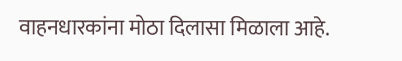वाहनधारकांना मोठा दिलासा मिळाला आहे.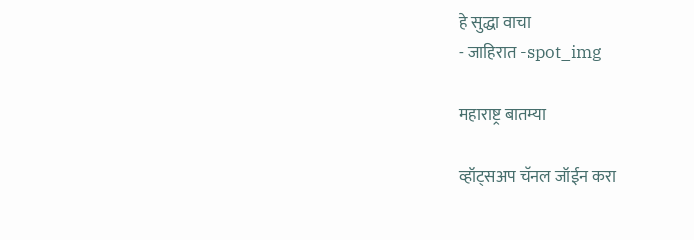हे सुद्धा वाचा
- जाहिरात -spot_img

महाराष्ट्र बातम्या

व्हॉट्सअप चॅनल जॉईन करा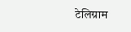टेलिग्राम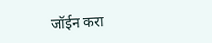जॉईन करा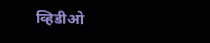व्हिडीओ